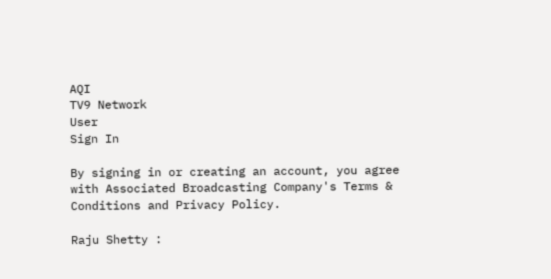AQI
TV9 Network
User
Sign In

By signing in or creating an account, you agree with Associated Broadcasting Company's Terms & Conditions and Privacy Policy.

Raju Shetty :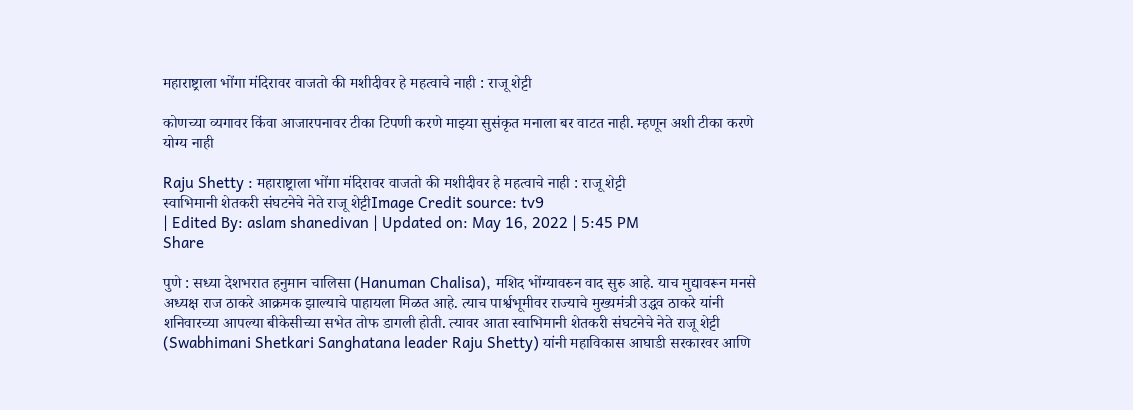महाराष्ट्राला भोंगा मंदिरावर वाजतो की मशीदीवर हे महत्वाचे नाही : राजू शेट्टी

कोणच्या व्यगावर किंवा आजारपनावर टीका टिपणी करणे माझ्या सुसंकृत मनाला बर वाटत नाही. म्हणून अशी टीका करणे योग्य नाही

Raju Shetty : महाराष्ट्राला भोंगा मंदिरावर वाजतो की मशीदीवर हे महत्वाचे नाही : राजू शेट्टी
स्वाभिमानी शेतकरी संघटनेचे नेते राजू शेट्टीImage Credit source: tv9
| Edited By: aslam shanedivan | Updated on: May 16, 2022 | 5:45 PM
Share

पुणे : सध्या देशभरात हनुमान चालिसा (Hanuman Chalisa), मशिद भोंग्यावरुन वाद सुरु आहे. याच मुद्यावरून मनसे अध्यक्ष राज ठाकरे आक्रमक झाल्याचे पाहायला मिळत आहे. त्याच पार्श्वभूमीवर राज्याचे मुख्यमंत्री उद्धव ठाकरे यांनी शनिवारच्या आपल्या बीकेसीच्या सभेत तोफ डागली होती. त्यावर आता स्वाभिमानी शेतकरी संघटनेचे नेते राजू शेट्टी (Swabhimani Shetkari Sanghatana leader Raju Shetty) यांनी महाविकास आघाडी सरकारवर आणि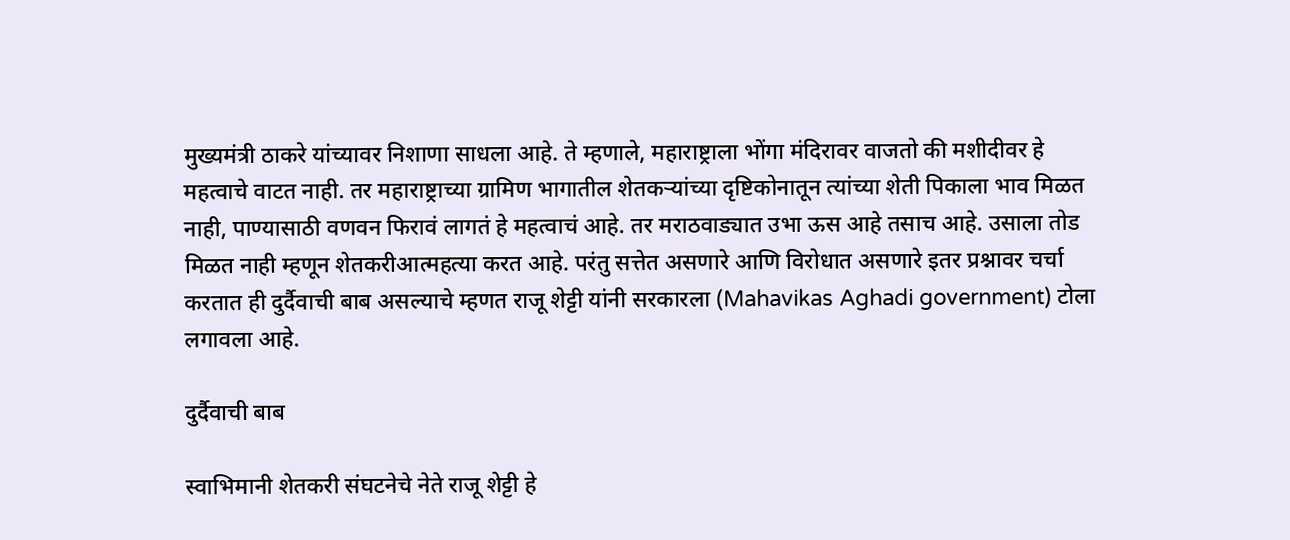मुख्यमंत्री ठाकरे यांच्यावर निशाणा साधला आहे. ते म्हणाले, महाराष्ट्राला भोंगा मंदिरावर वाजतो की मशीदीवर हे महत्वाचे वाटत नाही. तर महाराष्ट्राच्या ग्रामिण भागातील शेतकऱ्यांच्या दृष्टिकोनातून त्यांच्या शेती पिकाला भाव मिळत नाही, पाण्यासाठी वणवन फिरावं लागतं हे महत्वाचं आहे. तर मराठवाड्यात उभा ऊस आहे तसाच आहे. उसाला तोड मिळत नाही म्हणून शेतकरीआत्महत्या करत आहे. परंतु सत्तेत असणारे आणि विरोधात असणारे इतर प्रश्नावर चर्चा करतात ही दुर्दैवाची बाब असल्याचे म्हणत राजू शेट्टी यांनी सरकारला (Mahavikas Aghadi government) टोला लगावला आहे.

दुर्दैवाची बाब

स्वाभिमानी शेतकरी संघटनेचे नेते राजू शेट्टी हे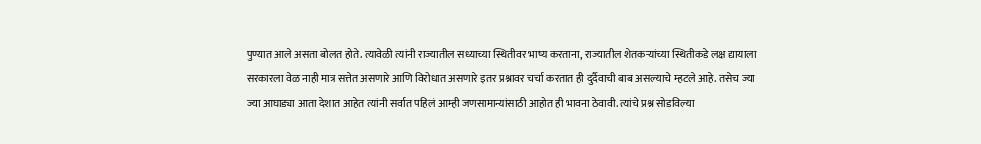पुण्यात आले असता बोलत होते. त्यावेळी त्यांनी राज्यातील सध्याच्या स्थितीवर भाष्य करताना, राज्यातील शेतकऱ्यांच्या स्थितीकडे लक्ष द्यायाला सरकारला वेळ नाही मात्र सत्तेत असणारे आणि विरोधात असणारे इतर प्रश्नावर चर्चा करतात ही दुर्दैवाची बाब असल्याचे म्हटले आहे. तसेच ज्या ज्या आघाड्या आता देशात आहेत त्यांनी सर्वात पहिलं आम्ही जणसामान्यांसाठी आहोत ही भावना ठेवावी. त्यांचे प्रश्न सोडविल्या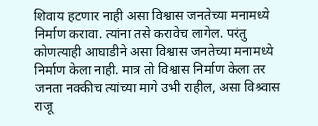शिवाय हटणार नाही असा विश्वास जनतेच्या मनामध्ये निर्माण करावा. त्यांना तसे करावेच लागेल. परंतु कोणत्याही आघाडीने असा विश्वास जनतेच्या मनामध्ये निर्माण केला नाही. मात्र तो विश्वास निर्माण केला तर जनता नक्कीच त्यांच्या मागे उभी राहील, असा विश्र्वास राजू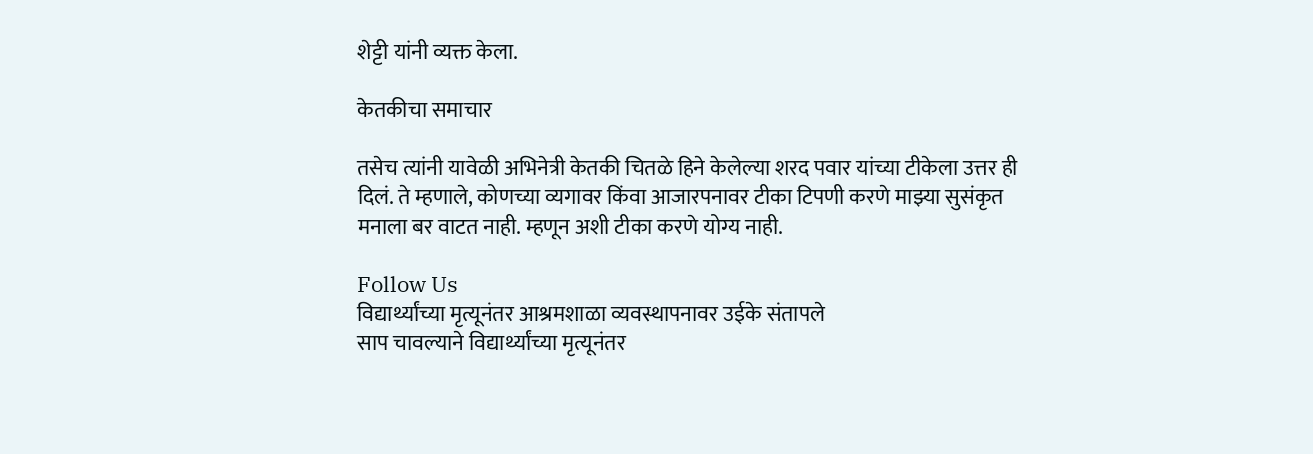शेट्टी यांनी व्यक्त केला.

केतकीचा समाचार

तसेच त्यांनी यावेळी अभिनेत्री केतकी चितळे हिने केलेल्या शरद पवार यांच्या टीकेला उत्तर ही दिलं. ते म्हणाले, कोणच्या व्यगावर किंवा आजारपनावर टीका टिपणी करणे माझ्या सुसंकृत मनाला बर वाटत नाही. म्हणून अशी टीका करणे योग्य नाही.

Follow Us
विद्यार्थ्यांच्या मृत्यूनंतर आश्रमशाळा व्यवस्थापनावर उईके संतापले
साप चावल्याने विद्यार्थ्यांच्या मृत्यूनंतर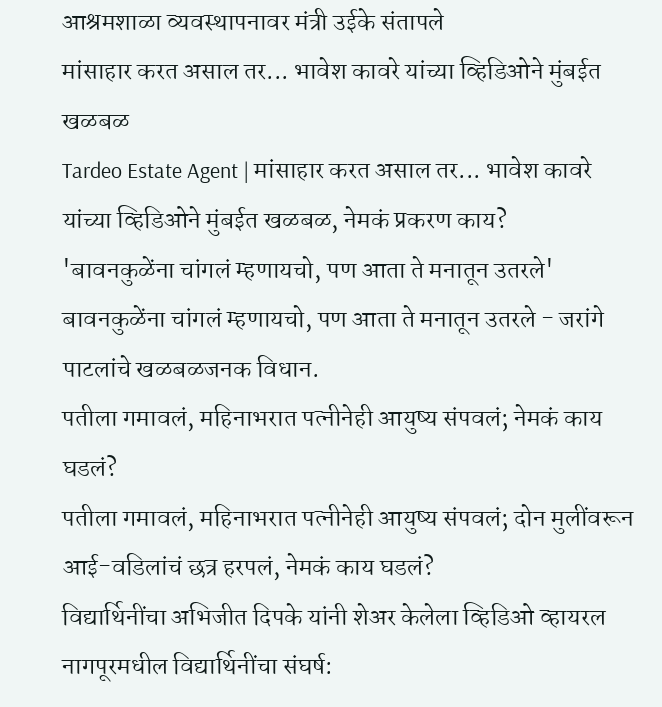आश्रमशाळा व्यवस्थापनावर मंत्री उईके संतापले
मांसाहार करत असाल तर... भावेश कावरे यांच्या व्हिडिओने मुंबईत खळबळ
Tardeo Estate Agent | मांसाहार करत असाल तर... भावेश कावरे यांच्या व्हिडिओने मुंबईत खळबळ, नेमकं प्रकरण काय?
'बावनकुळेंना चांगलं म्हणायचो, पण आता ते मनातून उतरले'
बावनकुळेंना चांगलं म्हणायचो, पण आता ते मनातून उतरले - जरांगे पाटलांचे खळबळजनक विधान.
पतीला गमावलं, महिनाभरात पत्नीनेही आयुष्य संपवलं; नेमकं काय घडलं?
पतीला गमावलं, महिनाभरात पत्नीनेही आयुष्य संपवलं; दोन मुलींवरून आई-वडिलांचं छत्र हरपलं, नेमकं काय घडलं?
विद्यार्थिनींचा अभिजीत दिपके यांनी शेअर केलेला व्हिडिओ व्हायरल
नागपूरमधील विद्यार्थिनींचा संघर्ष: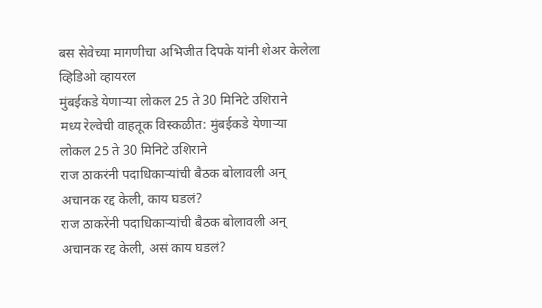बस सेवेच्या मागणीचा अभिजीत दिपके यांनी शेअर केलेला व्हिडिओ व्हायरल
मुंबईकडे येणाऱ्या लोकल 25 ते 30 मिनिटे उशिराने
मध्य रेल्वेची वाहतूक विस्कळीत: मुंबईकडे येणाऱ्या लोकल 25 ते 30 मिनिटे उशिराने
राज ठाकरंनी पदाधिकाऱ्यांची बैठक बोलावली अन् अचानक रद्द केली, काय घडलं?
राज ठाकरेंनी पदाधिकाऱ्यांची बैठक बोलावली अन् अचानक रद्द केली, असं काय घडलं?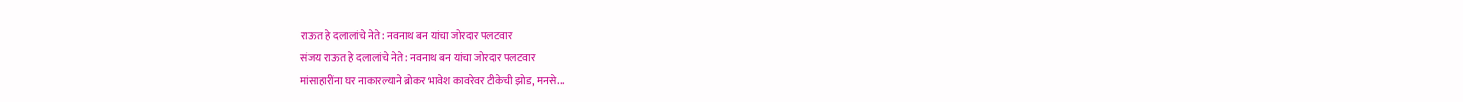राऊत हे दलालांचे नेते: नवनाथ बन यांचा जोरदार पलटवार
संजय राऊत हे दलालांचे नेते: नवनाथ बन यांचा जोरदार पलटवार
मांसाहारींना घर नाकारल्याने ब्रोकर भावेश कावरेवर टीकेची झोड, मनसे...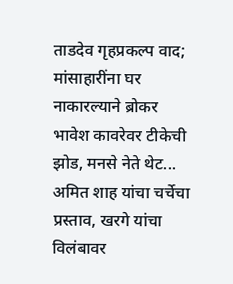ताडदेव गृहप्रकल्प वाद; मांसाहारींना घर नाकारल्याने ब्रोकर भावेश कावरेवर टीकेची झोड, मनसे नेते थेट...
अमित शाह यांचा चर्चेचा प्रस्ताव, खरगे यांचा विलंबावर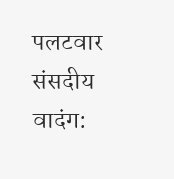पलटवार
संसदीय वादंग: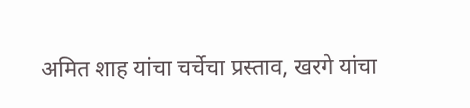अमित शाह यांचा चर्चेचा प्रस्ताव, खरगे यांचा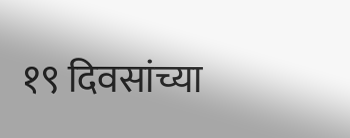१९ दिवसांच्या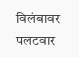विलंबावर पलटवार